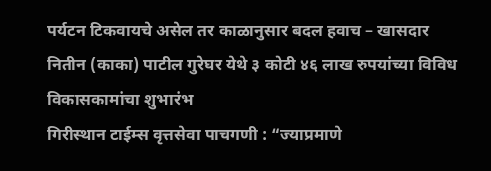पर्यटन टिकवायचे असेल तर काळानुसार बदल हवाच – खासदार नितीन (काका) पाटील गुरेघर येथे ३ कोटी ४६ लाख रुपयांच्या विविध विकासकामांचा शुभारंभ
गिरीस्थान टाईम्स वृत्तसेवा पाचगणी : “ज्याप्रमाणे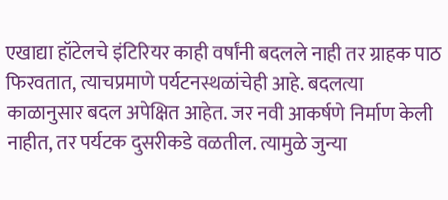एखाद्या हॉटेलचे इंटिरियर काही वर्षांनी बदलले नाही तर ग्राहक पाठ फिरवतात, त्याचप्रमाणे पर्यटनस्थळांचेही आहे. बदलत्या काळानुसार बदल अपेक्षित आहेत. जर नवी आकर्षणे निर्माण केली नाहीत, तर पर्यटक दुसरीकडे वळतील. त्यामुळे जुन्या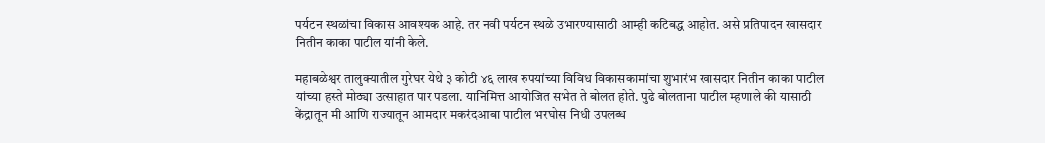पर्यटन स्थळांचा विकास आवश्यक आहे. तर नवी पर्यटन स्थळे उभारण्यासाठी आम्ही कटिबद्ध आहोत. असे प्रतिपादन खासदार नितीन काका पाटील यांनी केले.

महाबळेश्वर तालुक्यातील गुरेघर येथे ३ कोटी ४६ लाख रुपयांच्या विविध विकासकामांचा शुभारंभ खासदार नितीन काका पाटील यांच्या हस्ते मोठ्या उत्साहात पार पडला. यानिमित्त आयोजित सभेत ते बोलत होते. पुढे बोलताना पाटील म्हणाले की यासाठी केंद्रातून मी आणि राज्यातून आमदार मकरंदआबा पाटील भरघोस निधी उपलब्ध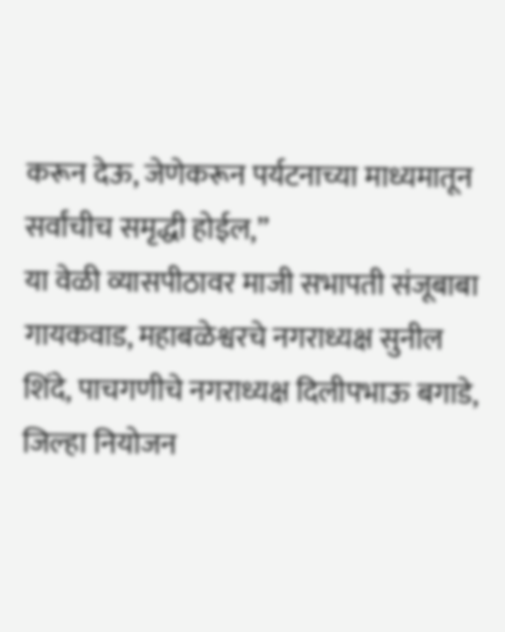करून देऊ, जेणेकरून पर्यटनाच्या माध्यमातून सर्वांचीच समृद्धी होईल,”
या वेळी व्यासपीठावर माजी सभापती संजूबाबा गायकवाड, महाबळेश्वरचे नगराध्यक्ष सुनील शिंदे, पाचगणीचे नगराध्यक्ष दिलीपभाऊ बगाडे, जिल्हा नियोजन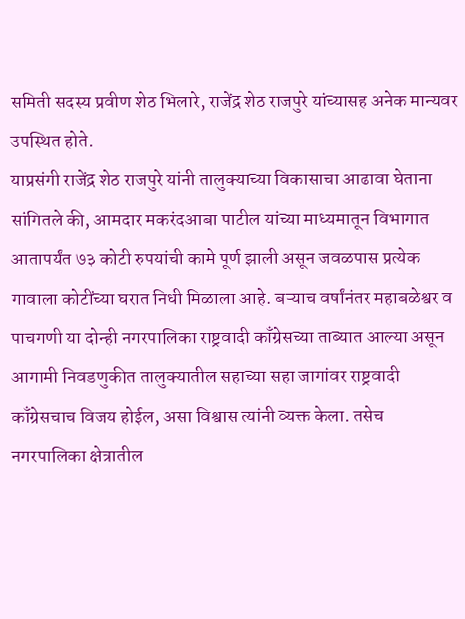समिती सदस्य प्रवीण शेठ भिलारे, राजेंद्र शेठ राजपुरे यांच्यासह अनेक मान्यवर उपस्थित होते.
याप्रसंगी राजेंद्र शेठ राजपुरे यांनी तालुक्याच्या विकासाचा आढावा घेताना सांगितले की, आमदार मकरंदआबा पाटील यांच्या माध्यमातून विभागात आतापर्यंत ७३ कोटी रुपयांची कामे पूर्ण झाली असून जवळपास प्रत्येक गावाला कोटींच्या घरात निधी मिळाला आहे. बऱ्याच वर्षांनंतर महाबळेश्वर व पाचगणी या दोन्ही नगरपालिका राष्ट्रवादी काँग्रेसच्या ताब्यात आल्या असून आगामी निवडणुकीत तालुक्यातील सहाच्या सहा जागांवर राष्ट्रवादी काँग्रेसचाच विजय होईल, असा विश्वास त्यांनी व्यक्त केला. तसेच नगरपालिका क्षेत्रातील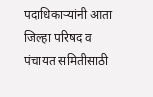पदाधिकाऱ्यांनी आता जिल्हा परिषद व पंचायत समितीसाठी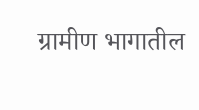ग्रामीण भागातील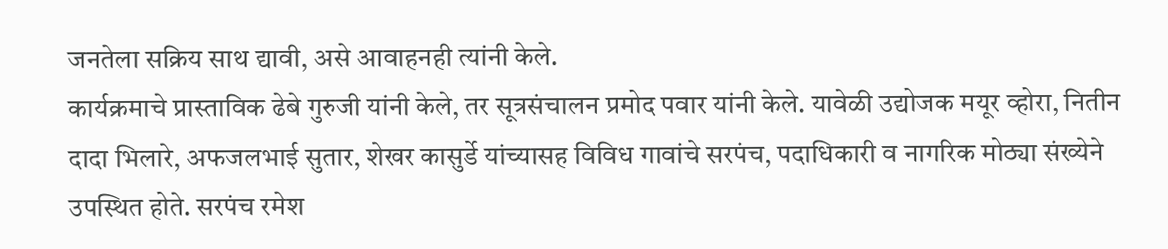जनतेला सक्रिय साथ द्यावी, असे आवाहनही त्यांनी केले.
कार्यक्रमाचे प्रास्ताविक ढेबे गुरुजी यांनी केले, तर सूत्रसंचालन प्रमोद पवार यांनी केले. यावेळी उद्योजक मयूर व्होरा, नितीन दादा भिलारे, अफजलभाई सुतार, शेखर कासुर्डे यांच्यासह विविध गावांचे सरपंच, पदाधिकारी व नागरिक मोठ्या संख्येने उपस्थित होते. सरपंच रमेश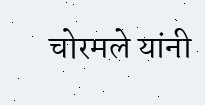चोरमले यांनी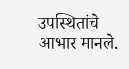उपस्थितांचे आभार मानले.